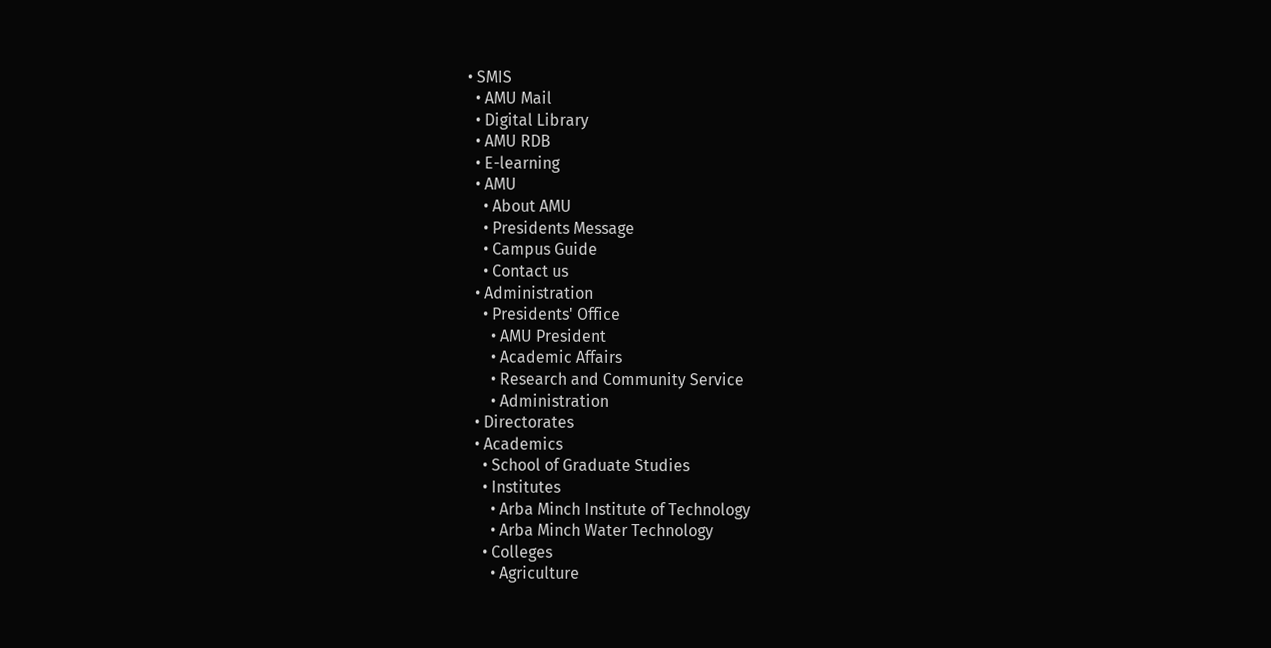• SMIS
  • AMU Mail
  • Digital Library
  • AMU RDB
  • E-learning
  • AMU
    • About AMU
    • Presidents Message
    • Campus Guide
    • Contact us
  • Administration
    • Presidents' Office
      • AMU President
      • Academic Affairs
      • Research and Community Service
      • Administration
  • Directorates
  • Academics
    • School of Graduate Studies
    • Institutes
      • Arba Minch Institute of Technology
      • Arba Minch Water Technology
    • Colleges
      • Agriculture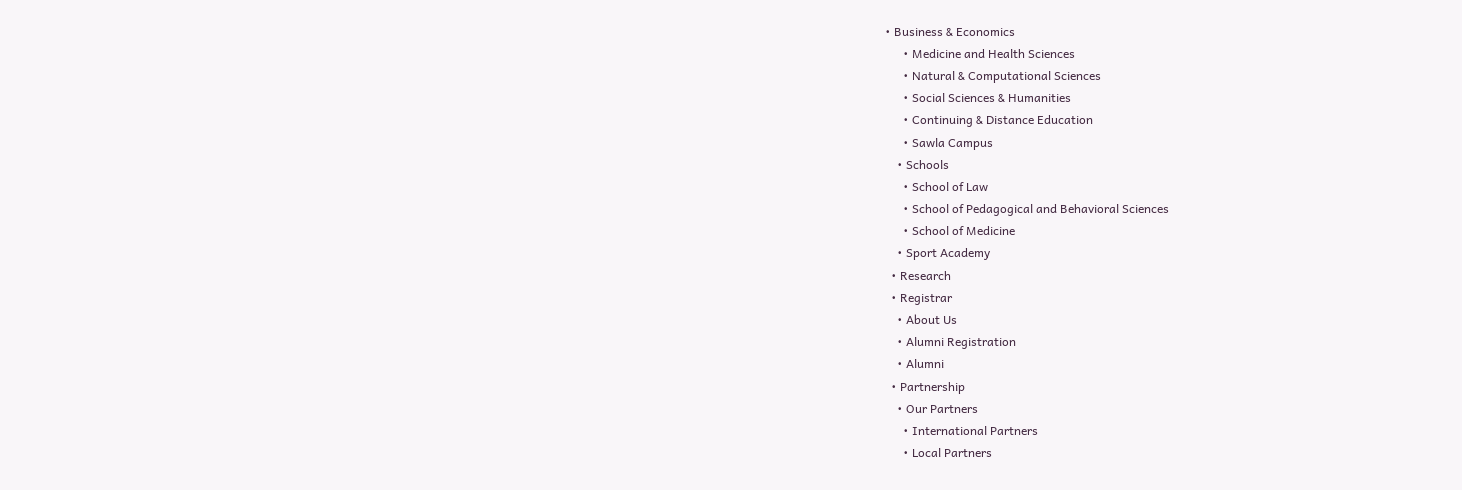• Business & Economics
      • Medicine and Health Sciences
      • Natural & Computational Sciences
      • Social Sciences & Humanities
      • Continuing & Distance Education
      • Sawla Campus
    • Schools
      • School of Law
      • School of Pedagogical and Behavioral Sciences
      • School of Medicine
    • Sport Academy
  • Research
  • Registrar
    • About Us
    • Alumni Registration
    • Alumni
  • Partnership
    • Our Partners
      • International Partners
      • Local Partners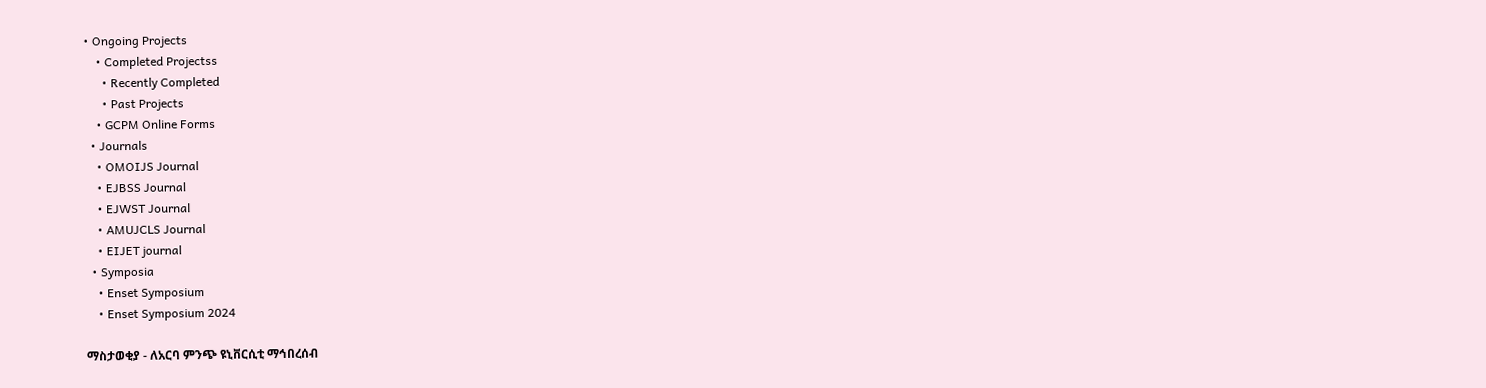• Ongoing Projects
    • Completed Projectss
      • Recently Completed
      • Past Projects
    • GCPM Online Forms
  • Journals
    • OMOIJS Journal
    • EJBSS Journal
    • EJWST Journal
    • AMUJCLS Journal
    • EIJET journal
  • Symposia
    • Enset Symposium
    • Enset Symposium 2024

ማስታወቂያ - ለአርባ ምንጭ ዩኒቨርሲቲ ማኅበረሰብ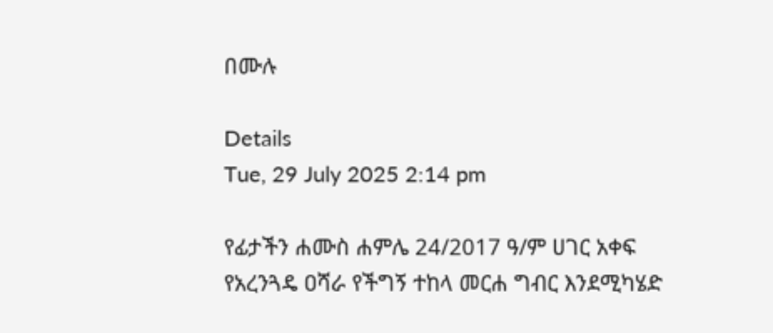በሙሉ

Details
Tue, 29 July 2025 2:14 pm

የፊታችን ሐሙስ ሐምሌ 24/2017 ዓ/ም ሀገር አቀፍ የአረንጓዴ ዐሻራ የችግኝ ተከላ መርሐ ግብር እንደሚካሄድ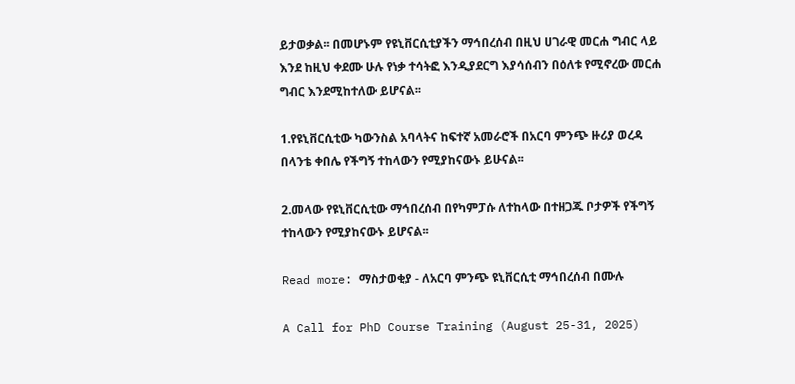ይታወቃል፡፡ በመሆኑም የዩኒቨርሲቲያችን ማኅበረሰብ በዚህ ሀገራዊ መርሐ ግብር ላይ እንደ ከዚህ ቀደሙ ሁሉ የነቃ ተሳትፎ እንዲያደርግ እያሳሰብን በዕለቱ የሚኖረው መርሐ ግብር እንደሚከተለው ይሆናል፡፡

1.የዩኒቨርሲቲው ካውንስል አባላትና ከፍተኛ አመራሮች በአርባ ምንጭ ዙሪያ ወረዳ በላንቴ ቀበሌ የችግኝ ተከላውን የሚያከናውኑ ይሁናል፡፡

2.መላው የዩኒቨርሲቲው ማኅበረሰብ በየካምፓሱ ለተከላው በተዘጋጁ ቦታዎች የችግኝ ተከላውን የሚያከናውኑ ይሆናል፡፡

Read more: ማስታወቂያ - ለአርባ ምንጭ ዩኒቨርሲቲ ማኅበረሰብ በሙሉ

A Call for PhD Course Training (August 25-31, 2025)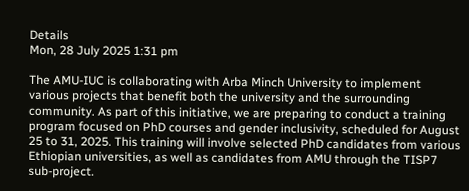Details
Mon, 28 July 2025 1:31 pm

The AMU-IUC is collaborating with Arba Minch University to implement various projects that benefit both the university and the surrounding community. As part of this initiative, we are preparing to conduct a training program focused on PhD courses and gender inclusivity, scheduled for August 25 to 31, 2025. This training will involve selected PhD candidates from various Ethiopian universities, as well as candidates from AMU through the TISP7 sub-project.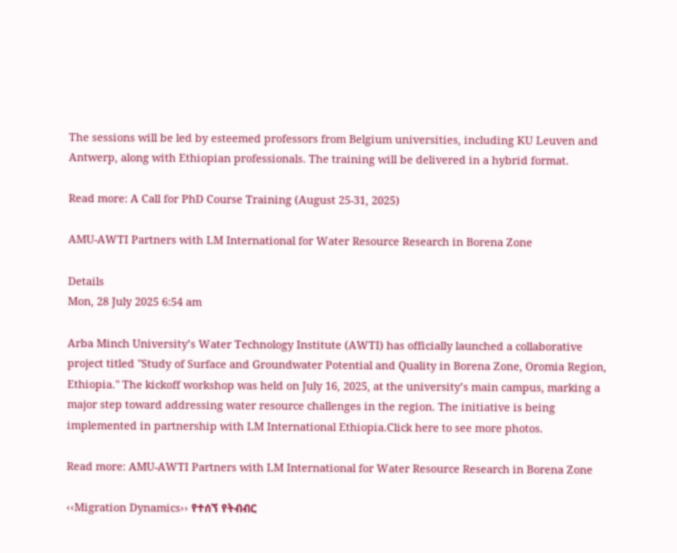The sessions will be led by esteemed professors from Belgium universities, including KU Leuven and Antwerp, along with Ethiopian professionals. The training will be delivered in a hybrid format.

Read more: A Call for PhD Course Training (August 25-31, 2025)

AMU-AWTI Partners with LM International for Water Resource Research in Borena Zone

Details
Mon, 28 July 2025 6:54 am

Arba Minch University’s Water Technology Institute (AWTI) has officially launched a collaborative project titled "Study of Surface and Groundwater Potential and Quality in Borena Zone, Oromia Region, Ethiopia." The kickoff workshop was held on July 16, 2025, at the university’s main campus, marking a major step toward addressing water resource challenges in the region. The initiative is being implemented in partnership with LM International Ethiopia.Click here to see more photos.

Read more: AMU-AWTI Partners with LM International for Water Resource Research in Borena Zone

‹‹Migration Dynamics›› የተሰኘ የትብብር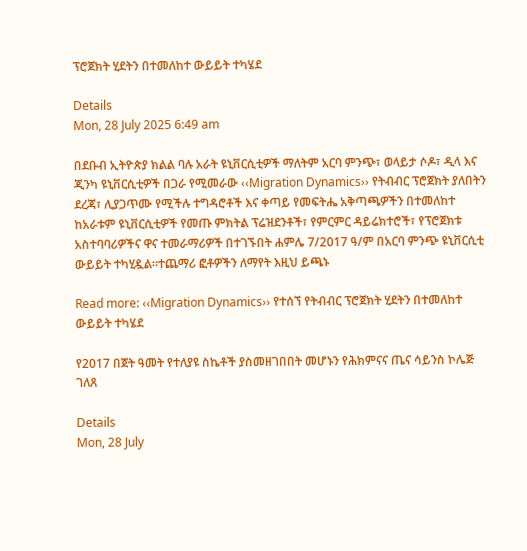ፕሮጀክት ሂደትን በተመለከተ ውይይት ተካሄደ

Details
Mon, 28 July 2025 6:49 am

በደቡብ ኢትዮጵያ ክልል ባሉ አራት ዩኒቨርሲቲዎች ማለትም አርባ ምንጭ፣ ወላይታ ሶዶ፣ ዲላ እና ጂንካ ዩኒቨርሲቲዎች በጋራ የሚመራው ‹‹Migration Dynamics›› የትብብር ፕሮጀክት ያለበትን ደረጃ፣ ሊያጋጥሙ የሚችሉ ተግዳሮቶች እና ቀጣይ የመፍትሔ አቅጣጫዎችን በተመለከተ ከአራቱም ዩኒቨርሲቲዎች የመጡ ምክትል ፕሬዝደንቶች፣ የምርምር ዳይሬክተሮች፣ የፕሮጀክቱ አስተባባሪዎችና ዋና ተመራማሪዎች በተገኙበት ሐምሌ 7/2017 ዓ/ም በአርባ ምንጭ ዩኒቨርሲቲ ውይይት ተካሂዷል፡፡ተጨማሪ ፎቶዎችን ለማየት እዚህ ይጫኑ

Read more: ‹‹Migration Dynamics›› የተሰኘ የትብብር ፕሮጀክት ሂደትን በተመለከተ ውይይት ተካሄደ

የ2017 በጀት ዓመት የተለያዩ ስኬቶች ያስመዘገበበት መሆኑን የሕክምናና ጤና ሳይንስ ኮሌጅ ገለጸ

Details
Mon, 28 July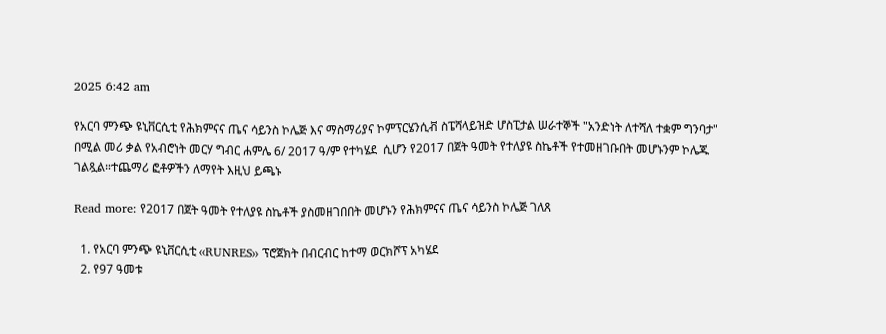2025 6:42 am

የአርባ ምንጭ ዩኒቨርሲቲ የሕክምናና ጤና ሳይንስ ኮሌጅ እና ማስማሪያና ኮምፕርሄንሲቭ ስፔሻላይዝድ ሆስፒታል ሠራተኞች "አንድነት ለተሻለ ተቋም ግንባታ" በሚል መሪ ቃል የአብሮነት መርሃ ግብር ሐምሌ 6/ 2017 ዓ/ም የተካሄደ  ሲሆን የ2017 በጀት ዓመት የተለያዩ ስኬቶች የተመዘገቡበት መሆኑንም ኮሌጁ ገልጿል።ተጨማሪ ፎቶዎችን ለማየት እዚህ ይጫኑ

Read more: የ2017 በጀት ዓመት የተለያዩ ስኬቶች ያስመዘገበበት መሆኑን የሕክምናና ጤና ሳይንስ ኮሌጅ ገለጸ

  1. የአርባ ምንጭ ዩኒቨርሲቲ ‹‹RUNRES›› ፕሮጀክት በብርብር ከተማ ወርክሾፕ አካሄደ
  2. የ97 ዓመቱ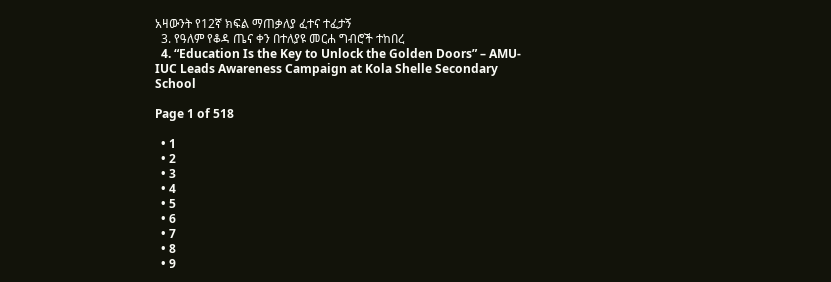አዛውንት የ12ኛ ክፍል ማጠቃለያ ፈተና ተፈታኝ
  3. የዓለም የቆዳ ጤና ቀን በተለያዩ መርሐ ግብሮች ተከበረ
  4. “Education Is the Key to Unlock the Golden Doors” – AMU-IUC Leads Awareness Campaign at Kola Shelle Secondary School

Page 1 of 518

  • 1
  • 2
  • 3
  • 4
  • 5
  • 6
  • 7
  • 8
  • 9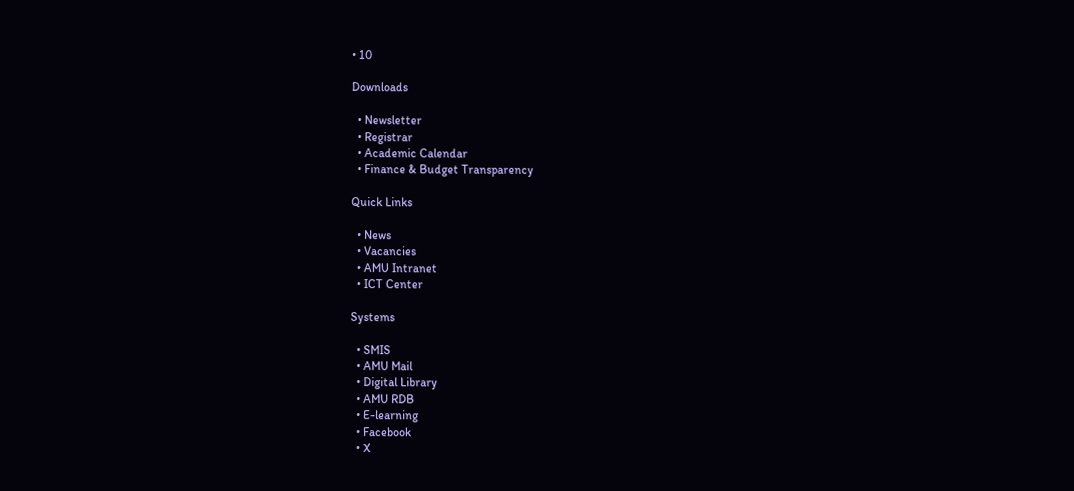• 10

Downloads

  • Newsletter
  • Registrar
  • Academic Calendar
  • Finance & Budget Transparency

Quick Links

  • News
  • Vacancies
  • AMU Intranet
  • ICT Center

Systems

  • SMIS
  • AMU Mail
  • Digital Library
  • AMU RDB
  • E-learning
  • Facebook
  • X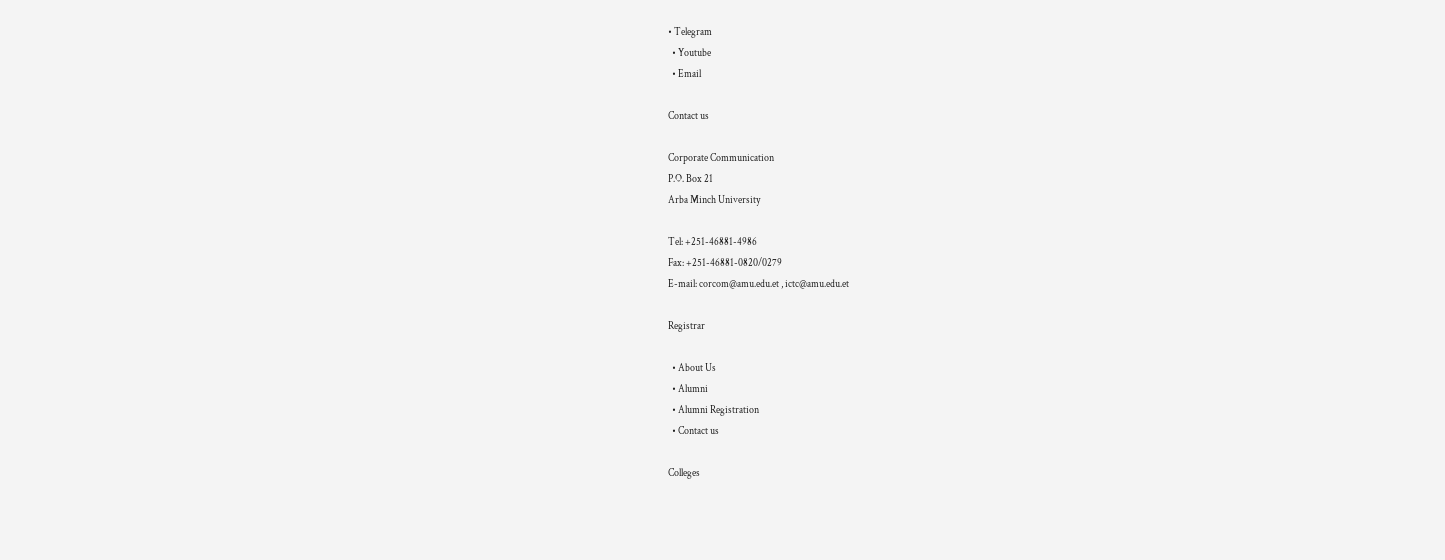• Telegram
  • Youtube
  • Email

Contact us

Corporate Communication
P.O. Box 21
Arba Minch University

Tel: +251-46881-4986
Fax: +251-46881-0820/0279
E-mail: corcom@amu.edu.et , ictc@amu.edu.et

Registrar

  • About Us
  • Alumni
  • Alumni Registration
  • Contact us

Colleges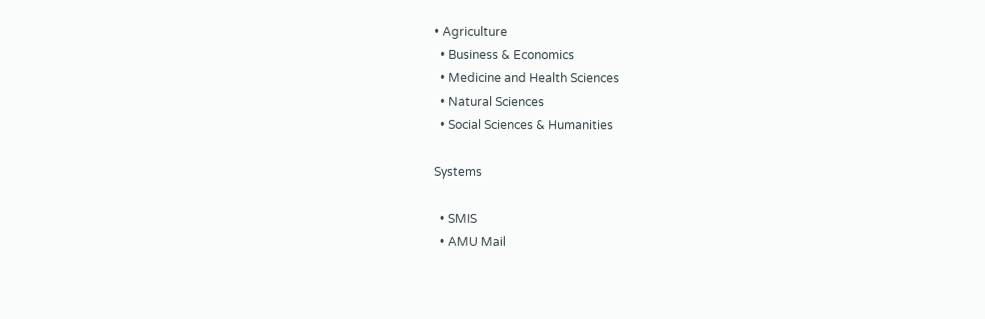• Agriculture
  • Business & Economics
  • Medicine and Health Sciences
  • Natural Sciences
  • Social Sciences & Humanities

Systems

  • SMIS
  • AMU Mail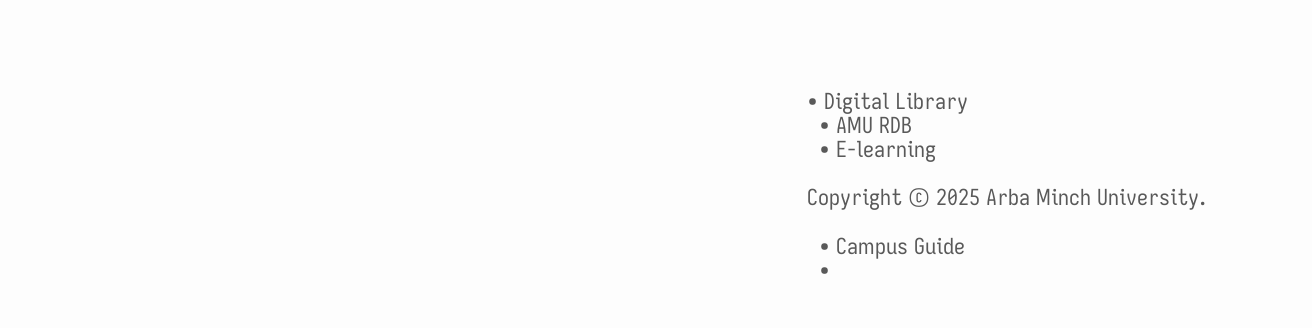• Digital Library
  • AMU RDB
  • E-learning

Copyright © 2025 Arba Minch University.

  • Campus Guide
  •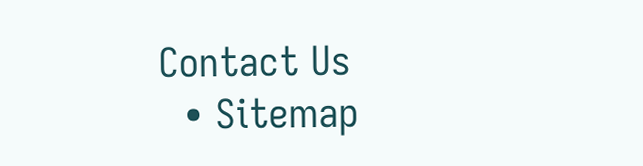Contact Us
  • Sitemap